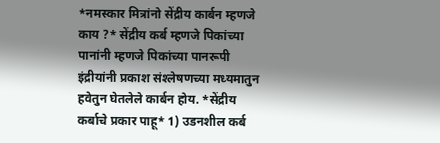*नमस्कार मित्रांनो सेंद्रीय कार्बन म्हणजे काय ?* सेंद्रीय कर्ब म्हणजे पिकांच्या पानांनी म्हणजे पिकांच्या पानरूपी इंद्रीयांनी प्रकाश संश्‍लेषणच्या मध्यमातुन हवेतुन घेतलेले कार्बन होय. *सेंद्रीय कर्बाचे प्रकार पाहू* 1) उडनशील कर्ब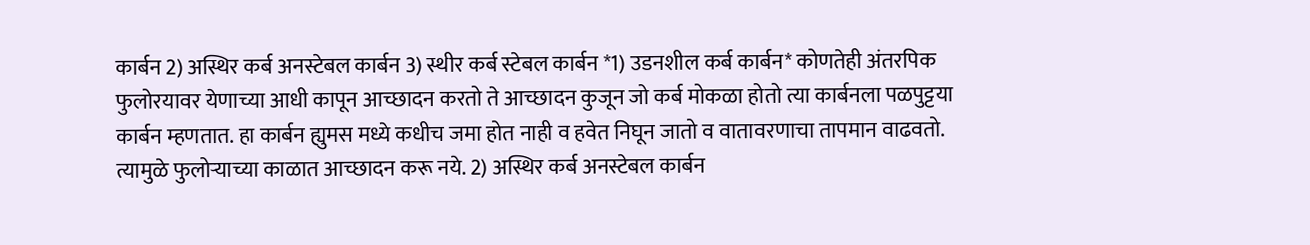कार्बन 2) अस्थिर कर्ब अनस्टेबल कार्बन 3) स्थीर कर्ब स्टेबल कार्बन *1) उडनशील कर्ब कार्बन* कोणतेही अंतरपिक फुलोरयावर येणाच्या आधी कापून आच्छादन करतो ते आच्छादन कुजून जो कर्ब मोकळा होतो त्या कार्बनला पळपुट्टया कार्बन म्हणतात. हा कार्बन ह्युमस मध्ये कधीच जमा होत नाही व हवेत निघून जातो व वातावरणाचा तापमान वाढवतो. त्यामुळे फुलोऱ्याच्या काळात आच्छादन करू नये. 2) अस्थिर कर्ब अनस्टेबल कार्बन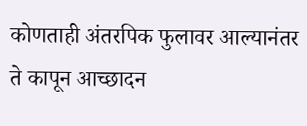कोणताही अंतरपिक फुलावर आल्यानंतर ते कापून आच्छादन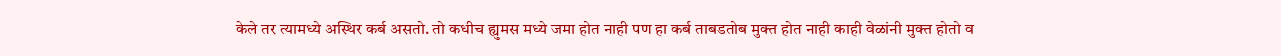केले तर त्यामध्ये अस्थिर कर्ब असतो. तो कधीच ह्युमस मध्ये जमा होत नाही पण हा कर्ब ताबडतोब मुक्त होत नाही काही वेळांनी मुक्त होतो व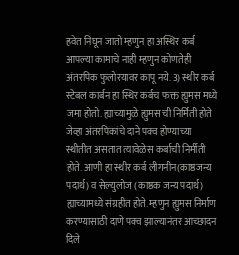हवेत निघून जातो म्हणुन हा अस्थिर कर्ब आपल्या कामाचे नाही म्हणुन कोणतेही अंतरपिक फुलोरयावर कापू नये. 3) स्थीर कर्ब स्टेबल कार्बन हा स्थिर कर्बच फक्त ह्युमस मध्ये जमा होतो. ह्याच्यामुळे ह्युमस ची निर्मिती होते जेव्हा अंतरपिकांचे दाने पक्व होण्याच्या स्थीतीत असतात त्यावेळेस कर्बाची निर्मीती होते. आणी हा स्थीर कर्ब लीगनीन(काष्ठजन्य पदार्थ) व सेल्युलोज (काष्ठक जन्य पदार्थ) ह्याच्यामध्ये संग्रहीत होते. म्हणुन ह्युमस निर्माण करण्यासाठी दाणे पक्व झाल्यानंतर आच्छादन दिले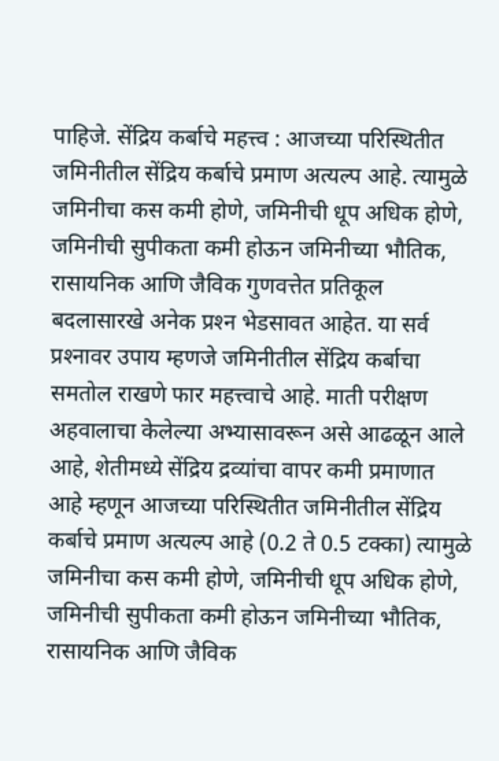पाहिजे. सेंद्रिय कर्बाचे महत्त्व : आजच्या परिस्थितीत जमिनीतील सेंद्रिय कर्बाचे प्रमाण अत्यल्प आहे. त्यामुळे जमिनीचा कस कमी होणे, जमिनीची धूप अधिक होणे, जमिनीची सुपीकता कमी होऊन जमिनीच्या भौतिक, रासायनिक आणि जैविक गुणवत्तेत प्रतिकूल बदलासारखे अनेक प्रश्‍न भेडसावत आहेत. या सर्व प्रश्‍नावर उपाय म्हणजे जमिनीतील सेंद्रिय कर्बाचा समतोल राखणे फार महत्त्वाचे आहे. माती परीक्षण अहवालाचा केलेल्या अभ्यासावरून असे आढळून आले आहे, शेतीमध्ये सेंद्रिय द्रव्यांचा वापर कमी प्रमाणात आहे म्हणून आजच्या परिस्थितीत जमिनीतील सेंद्रिय कर्बाचे प्रमाण अत्यल्प आहे (0.2 ते 0.5 टक्का) त्यामुळे जमिनीचा कस कमी होणे, जमिनीची धूप अधिक होणे, जमिनीची सुपीकता कमी होऊन जमिनीच्या भौतिक, रासायनिक आणि जैविक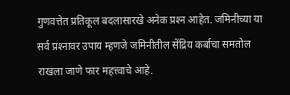गुणवत्तेत प्रतिकूल बदलासारखे अनेक प्रश्‍न आहेत. जमिनीच्या या सर्व प्रश्‍नावर उपाय म्हणजे जमिनीतील सेंद्रिय कर्बाचा समतोल राखला जाणे फार महत्त्वाचे आहे.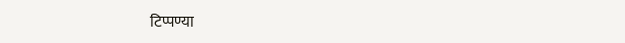टिप्पण्या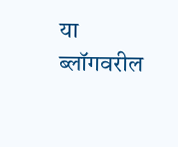या ब्लॉगवरील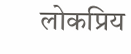लोकप्रिय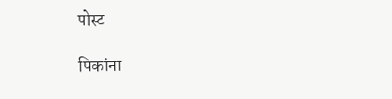पोस्ट

पिकांना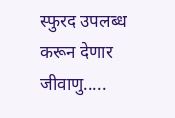स्फुरद उपलब्ध करून देणार जीवाणु.....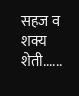सहज व शक्य शेती......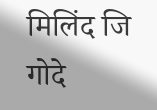मिलिंद जि गोदे